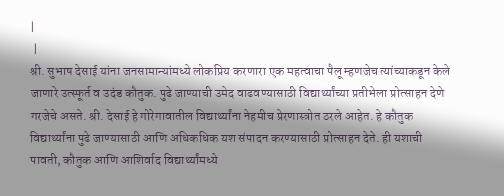|
 |
श्री. सुभाष देसाई यांना जनसामान्यांमध्ये लोकप्रिय करणारा एक महत्वाचा पैलू म्हणजेच त्यांच्याकडून केले जाणारे उत्स्फूर्त व उदंड कौतुक. पुढे जाण्याची उमेद वाढवण्यासाठी विद्यार्थ्यांच्या प्रतीभेला प्रोत्साहन देणे गरजेचे असते. श्री. देसाई हे गोरेगावातील विद्यार्थ्यांना नेहमीच प्रेरणास्त्रोत ठरले आहेत. हे कौतुक विद्यार्थ्यांना पुढे जाण्यासाठी आणि अधिकधिक यश संपादन करण्यासाठी प्रोत्साहन देते. ही यशाची पावती, कौतुक आणि आशिर्वाद विद्यार्थ्यांमध्ये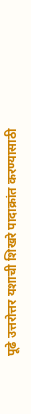पूढे उत्तरोत्तर यशाची शिखरे पादाक्रांत करण्यासाठी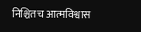निश्चितच आत्मविश्वास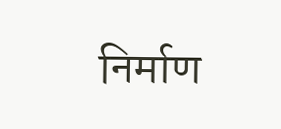निर्माण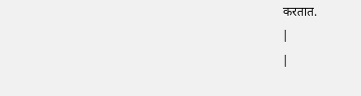करतात.
|
|